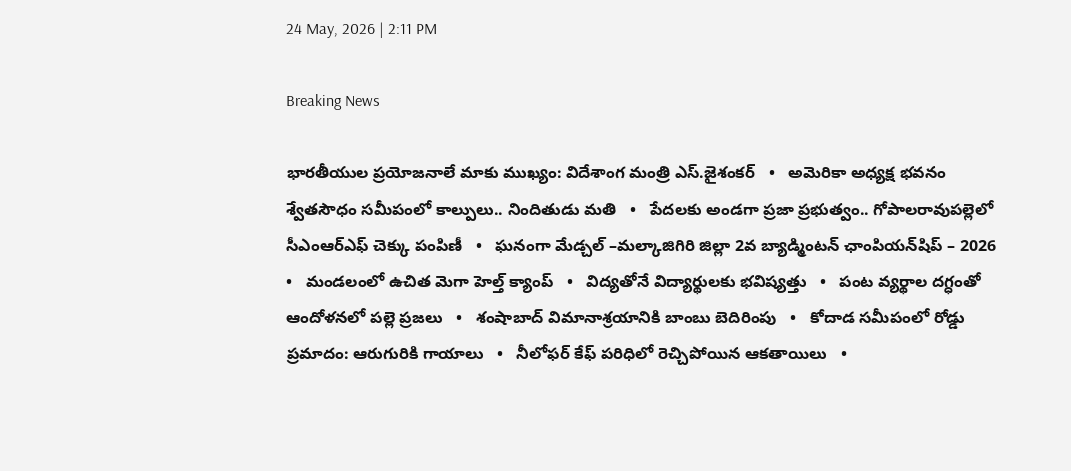24 May, 2026 | 2:11 PM

Breaking News

భారతీయుల ప్రయోజనాలే మాకు ముఖ్యం: విదేశాంగ మంత్రి ఎస్.జైశంకర్‌   •   అమెరికా అధ్యక్ష భవనం శ్వేతసౌధం సమీపంలో కాల్పులు.. నిందితుడు మతి   •   పేదలకు అండగా ప్రజా ప్రభుత్వం.. గోపాలరావుపల్లెలో సీఎంఆర్ఎఫ్ చెక్కు పంపిణీ   •   ఘనంగా మేడ్చల్ –మల్కాజిగిరి జిల్లా 2వ బ్యాడ్మింటన్ ఛాంపియన్‌షిప్ – 2026   •   మండలంలో ఉచిత మెగా హెల్త్ క్యాంప్   •   విద్యతోనే విద్యార్థులకు భవిష్యత్తు   •   పంట వ్యర్థాల దగ్ధంతో ఆందోళనలో పల్లె ప్రజలు   •   శంషాబాద్ విమానాశ్రయానికి బాంబు బెదిరింపు   •   కోదాడ సమీపంలో రోడ్డు ప్రమాదం: ఆరుగురికి గాయాలు   •   నీలోఫర్ కేఫ్ పరిధిలో రెచ్చిపోయిన ఆకతాయిలు   •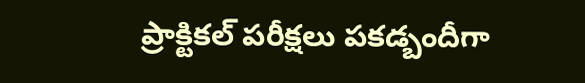ప్రాక్టికల్ పరీక్షలు పకడ్బందీగా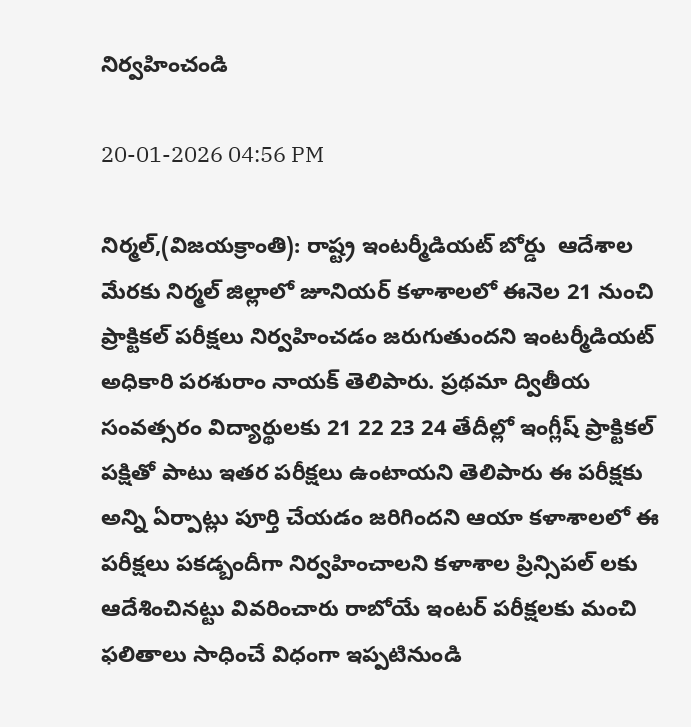నిర్వహించండి

20-01-2026 04:56 PM

నిర్మల్,(విజయక్రాంతి): రాష్ట్ర ఇంటర్మీడియట్ బోర్డు  ఆదేశాల మేరకు నిర్మల్ జిల్లాలో జూనియర్ కళాశాలలో ఈనెల 21 నుంచి ప్రాక్టికల్ పరీక్షలు నిర్వహించడం జరుగుతుందని ఇంటర్మీడియట్ అధికారి పరశురాం నాయక్ తెలిపారు. ప్రథమా ద్వితీయ సంవత్సరం విద్యార్థులకు 21 22 23 24 తేదీల్లో ఇంగ్లీష్ ప్రాక్టికల్ పక్షితో పాటు ఇతర పరీక్షలు ఉంటాయని తెలిపారు ఈ పరీక్షకు అన్ని ఏర్పాట్లు పూర్తి చేయడం జరిగిందని ఆయా కళాశాలలో ఈ పరీక్షలు పకడ్బందీగా నిర్వహించాలని కళాశాల ప్రిన్సిపల్ లకు ఆదేశించినట్టు వివరించారు రాబోయే ఇంటర్ పరీక్షలకు మంచి ఫలితాలు సాధించే విధంగా ఇప్పటినుండి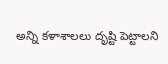అన్ని కళాశాలలు దృష్టి పెట్టాలని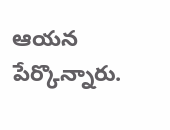ఆయన పేర్కొన్నారు.